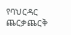የባህርዳር ጨርቃጨርቅ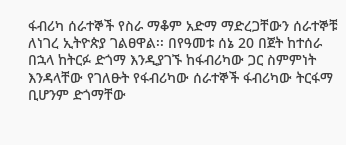ፋብሪካ ሰራተኞች የስራ ማቆም አድማ ማድረጋቸውን ሰራተኞቹ ለነገረ ኢትዮጵያ ገልፀዋል፡፡ በየዓመቱ ሰኔ 20 በጀት ከተሰራ በኋላ ከትርፉ ድጎማ እንዲያገኙ ከፋብሪካው ጋር ስምምነት እንዳላቸው የገለፁት የፋብሪካው ሰራተኞች ፋብሪካው ትርፋማ ቢሆንም ድጎማቸው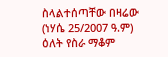ስላልተሰጣቸው በዛሬው (ነሃሴ 25/2007 ዓ.ም) ዕለት የስራ ማቆም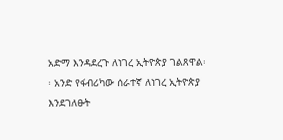አድማ እንዳደረጉ ለነገረ ኢትዮጵያ ገልጸዋል፡፡ አንድ የፋብሪካው ሰራተኛ ለነገረ ኢትዮጵያ እንደገለፁት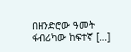በዘንድሮው ዓመት ፋብሪካው ከፍተኛ […]